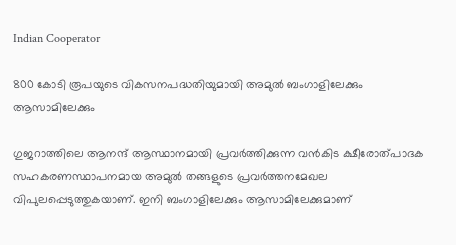Indian Cooperator

800 കോടി രൂപയുടെ വികസനപദ്ധതിയുമായി അമുല്‍ ബംഗാളിലേക്കും ആസാമിലേക്കും

ഗുജറാത്തിലെ ആനന്ദ് ആസ്ഥാനമായി പ്രവര്‍ത്തിക്കുന്ന വന്‍കിട ക്ഷീരോത്പാദക സഹകരണസ്ഥാപനമായ അമുല്‍ തങ്ങളുടെ പ്രവര്‍ത്തനമേഖല വിപുലപ്പെടുത്തുകയാണ്. ഇനി ബംഗാളിലേക്കും ആസാമിലേക്കുമാണ്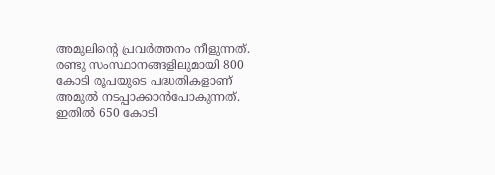അമുലിന്റെ പ്രവര്‍ത്തനം നീളുന്നത്. രണ്ടു സംസ്ഥാനങ്ങളിലുമായി 800 കോടി രൂപയുടെ പദ്ധതികളാണ് അമുല്‍ നടപ്പാക്കാന്‍പോകുന്നത്. ഇതില്‍ 650 കോടി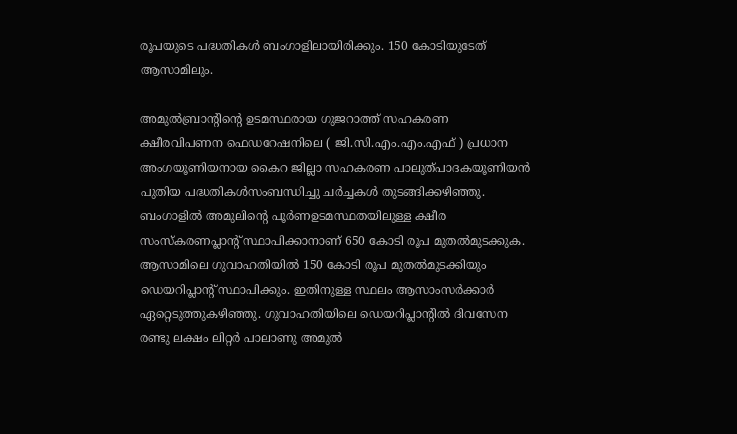രൂപയുടെ പദ്ധതികള്‍ ബംഗാളിലായിരിക്കും. 150 കോടിയുടേത് ആസാമിലും.

അമുല്‍ബ്രാന്റിന്റെ ഉടമസ്ഥരായ ഗുജറാത്ത് സഹകരണ ക്ഷീരവിപണന ഫെഡറേഷനിലെ ( ജി.സി.എം.എം.എഫ് ) പ്രധാന അംഗയൂണിയനായ കൈറ ജില്ലാ സഹകരണ പാലുത്പാദകയൂണിയന്‍ പുതിയ പദ്ധതികള്‍സംബന്ധിച്ചു ചര്‍ച്ചകള്‍ തുടങ്ങിക്കഴിഞ്ഞു. ബംഗാളില്‍ അമുലിന്റെ പൂര്‍ണഉടമസ്ഥതയിലുള്ള ക്ഷീര സംസ്‌കരണപ്ലാന്റ് സ്ഥാപിക്കാനാണ് 650 കോടി രൂപ മുതല്‍മുടക്കുക. ആസാമിലെ ഗുവാഹതിയില്‍ 150 കോടി രൂപ മുതല്‍മുടക്കിയും ഡെയറിപ്ലാന്റ് സ്ഥാപിക്കും. ഇതിനുള്ള സ്ഥലം ആസാംസര്‍ക്കാര്‍ ഏറ്റെടുത്തുകഴിഞ്ഞു. ഗുവാഹതിയിലെ ഡെയറിപ്ലാന്റില്‍ ദിവസേന രണ്ടു ലക്ഷം ലിറ്റര്‍ പാലാണു അമുല്‍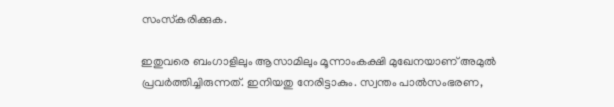സംസ്‌കരിക്കുക.

ഇതുവരെ ബംഗാളിലും ആസാമിലും മൂന്നാംകക്ഷി മുഖേനയാണ് അമുല്‍ പ്രവര്‍ത്തിച്ചിരുന്നത്. ഇനിയതു നേരിട്ടാകും. സ്വന്തം പാല്‍സംഭരണ,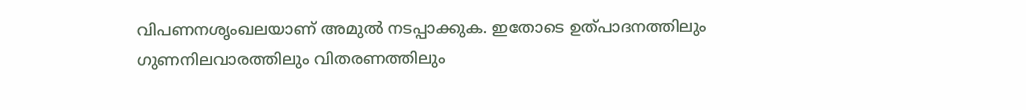വിപണനശൃംഖലയാണ് അമുല്‍ നടപ്പാക്കുക. ഇതോടെ ഉത്പാദനത്തിലും ഗുണനിലവാരത്തിലും വിതരണത്തിലും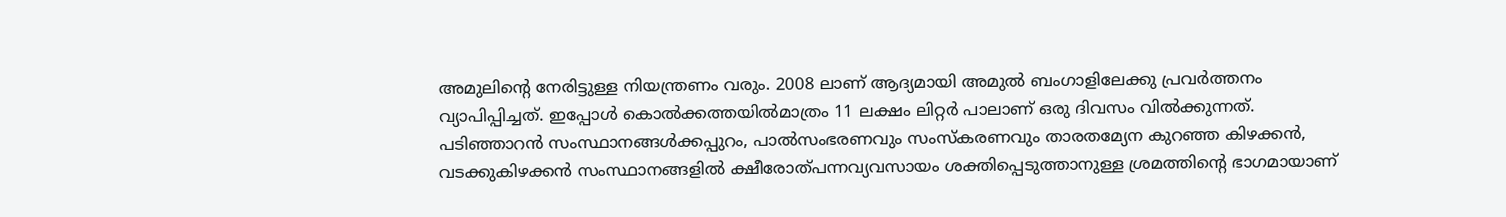അമുലിന്റെ നേരിട്ടുള്ള നിയന്ത്രണം വരും. 2008 ലാണ് ആദ്യമായി അമുല്‍ ബംഗാളിലേക്കു പ്രവര്‍ത്തനം വ്യാപിപ്പിച്ചത്. ഇപ്പോള്‍ കൊല്‍ക്കത്തയില്‍മാത്രം 11 ലക്ഷം ലിറ്റര്‍ പാലാണ് ഒരു ദിവസം വില്‍ക്കുന്നത്. പടിഞ്ഞാറന്‍ സംസ്ഥാനങ്ങള്‍ക്കപ്പുറം, പാല്‍സംഭരണവും സംസ്‌കരണവും താരതമ്യേന കുറഞ്ഞ കിഴക്കന്‍, വടക്കുകിഴക്കന്‍ സംസ്ഥാനങ്ങളില്‍ ക്ഷീരോത്പന്നവ്യവസായം ശക്തിപ്പെടുത്താനുള്ള ശ്രമത്തിന്റെ ഭാഗമായാണ്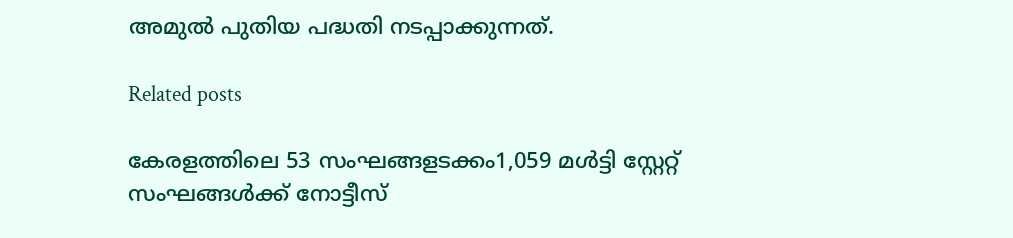അമുല്‍ പുതിയ പദ്ധതി നടപ്പാക്കുന്നത്.

Related posts

കേരളത്തിലെ 53 സംഘങ്ങളടക്കം1,059 മള്‍ട്ടി സ്റ്റേറ്റ് സംഘങ്ങള്‍ക്ക് നോട്ടീസ്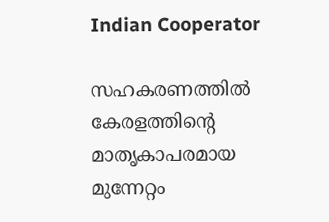Indian Cooperator

സഹകരണത്തില്‍ കേരളത്തിന്റെ മാതൃകാപരമായ മുന്നേറ്റം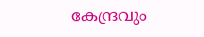കേന്ദ്രവും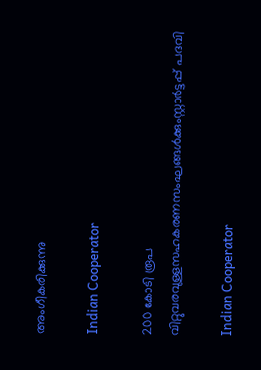അംഗീകരിക്കുന്നു

Indian Cooperator

200 കോടി രൂപ വിറ്റുവരവുള്ളസഹകരണസംഘങ്ങള്‍ക്കുംസ്റ്റാര്‍ട്ടപ്പ് പദവി

Indian Cooperator